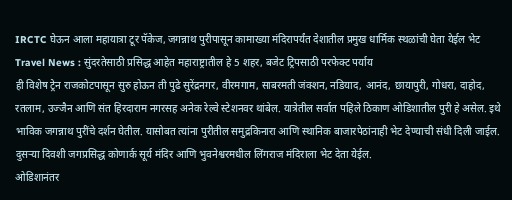IRCTC घेऊन आला महायात्रा टूर पॅकेज, जगन्नाथ पुरीपासून कामाख्या मंदिरापर्यंत देशातील प्रमुख धार्मिक स्थळांची घेता येईल भेट
Travel News : सुंदरतेसाठी प्रसिद्ध आहेत महाराष्ट्रातील हे 5 शहर, बजेट ट्रिपसाठी परफेक्ट पर्याय
ही विशेष ट्रेन राजकोटपासून सुरु होऊन ती पुढे सुरेंद्रनगर, वीरमगाम, साबरमती जंक्शन, नडियाद, आनंद, छायापुरी, गोधरा, दाहोद, रतलाम, उज्जैन आणि संत हिरदाराम नगरसह अनेक रेल्वे स्टेशनवर थांबेल. यात्रेतील सर्वात पहिले ठिकाण ओडिशातील पुरी हे असेल. इथे भाविक जगन्नाथ पुरींचे दर्शन घेतील. यासोबत त्यांना पुरीतील समुद्रकिनारा आणि स्थानिक बाजारपेठांनाही भेट देण्याची संधी दिली जाईल. दुसऱ्या दिवशी जगप्रसिद्ध कोणार्क सूर्य मंदिर आणि भुवनेश्वरमधील लिंगराज मंदिराला भेट देता येईल.
ओडिशानंतर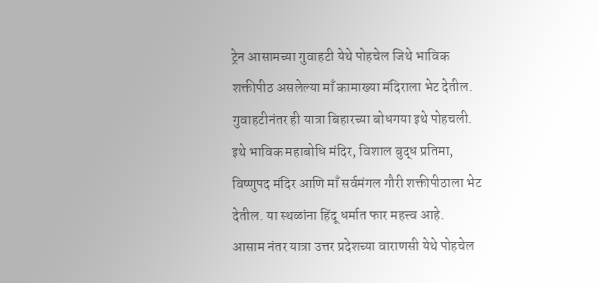ट्रेन आसामच्या गुवाहटी येथे पोहचेल जिथे भाविक शक्तीपीठ असलेल्या माँ कामाख्या मंदिराला भेट देतील. गुवाहटीनंतर ही यात्रा बिहारच्या बोधगया इथे पोहचली. इथे भाविक महाबोधि मंदिर, विशाल बुद्ध प्रतिमा, विष्णुपद मंदिर आणि माँ सर्वमंगल गौरी शक्तीपीठाला भेट देतील. या स्थळांना हिंदू धर्मात फार महत्त्व आहे.
आसाम नंतर यात्रा उत्तर प्रदेशच्या वाराणसी येथे पोहचेल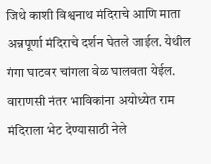जिथे काशी विश्वनाथ मंदिराचे आणि माता अन्नपूर्णा मंदिराचे दर्शन घेतले जाईल. येथील गंगा घाटवर चांगला वेळ घालवता येईल. वाराणसी नंतर भाविकांना अयोध्येत राम मंदिराला भेट देण्यासाठी नेले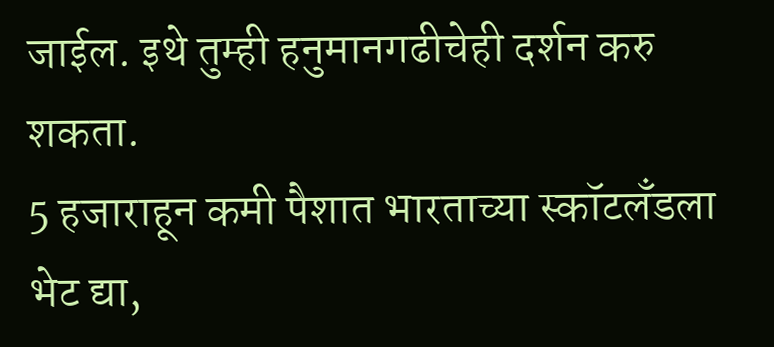जाईल. इथे तुम्ही हनुमानगढीचेही दर्शन करु शकता.
5 हजाराहून कमी पैशात भारताच्या स्कॉटलँडला भेट द्या,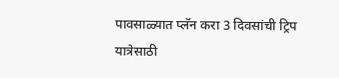पावसाळ्यात प्लॅन करा 3 दिवसांची ट्रिप
यात्रेसाठी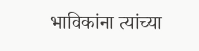भाविकांना त्यांच्या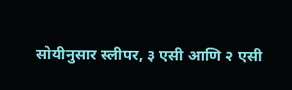सोयीनुसार स्लीपर, ३ एसी आणि २ एसी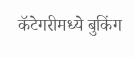कॅटेगरीमध्ये बुकिंग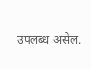उपलब्ध असेल.